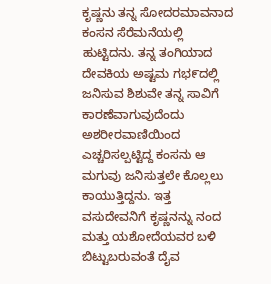ಕೃಷ್ಣನು ತನ್ನ ಸೋದರಮಾವನಾದ ಕಂಸನ ಸೆರೆಮನೆಯಲ್ಲಿ ಹುಟ್ಟಿದನು. ತನ್ನ ತಂಗಿಯಾದ ದೇವಕಿಯ ಅಷ್ಟಮ ಗಭ೯ದಲ್ಲಿ ಜನಿಸುವ ಶಿಶುವೇ ತನ್ನ ಸಾವಿಗೆ ಕಾರಣೆವಾಗುವುದೆಂದು ಅಶರೀರವಾಣಿಯಿಂದ ಎಚ್ಚರಿಸಲ್ಪಟ್ಟಿದ್ದ ಕಂಸನು ಆ ಮಗುವು ಜನಿಸುತ್ತಲೇ ಕೊಲ್ಲಲು ಕಾಯುತ್ತಿದ್ದನು. ಇತ್ತ ವಸುದೇವನಿಗೆ ಕೃಷ್ಣನನ್ನು ನಂದ ಮತ್ತು ಯಶೋದೆಯವರ ಬಳಿ ಬಿಟ್ಟುಬರುವಂತೆ ದೈವ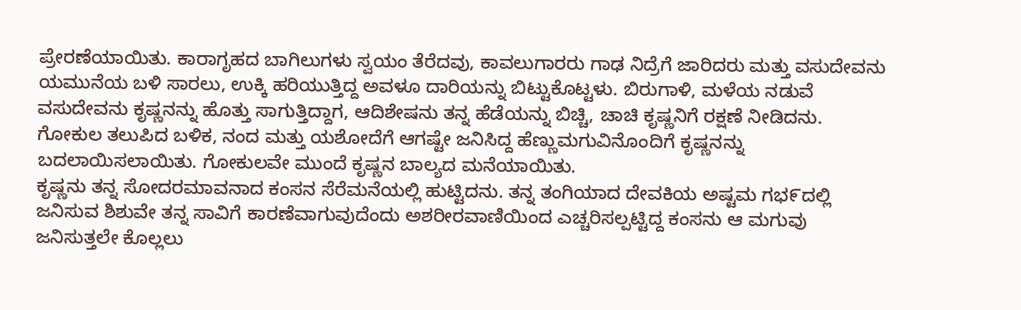ಪ್ರೇರಣೆಯಾಯಿತು. ಕಾರಾಗೃಹದ ಬಾಗಿಲುಗಳು ಸ್ವಯಂ ತೆರೆದವು, ಕಾವಲುಗಾರರು ಗಾಢ ನಿದ್ರೆಗೆ ಜಾರಿದರು ಮತ್ತು ವಸುದೇವನು ಯಮುನೆಯ ಬಳಿ ಸಾರಲು, ಉಕ್ಕಿ ಹರಿಯುತ್ತಿದ್ದ ಅವಳೂ ದಾರಿಯನ್ನು ಬಿಟ್ಟುಕೊಟ್ಟಳು. ಬಿರುಗಾಳಿ, ಮಳೆಯ ನಡುವೆ ವಸುದೇವನು ಕೃಷ್ಣನನ್ನು ಹೊತ್ತು ಸಾಗುತ್ತಿದ್ದಾಗ, ಆದಿಶೇಷನು ತನ್ನ ಹೆಡೆಯನ್ನು ಬಿಚ್ಚಿ, ಚಾಚಿ ಕೃಷ್ಣನಿಗೆ ರಕ್ಷಣೆ ನೀಡಿದನು. ಗೋಕುಲ ತಲುಪಿದ ಬಳಿಕ, ನಂದ ಮತ್ತು ಯಶೋದೆಗೆ ಆಗಷ್ಟೇ ಜನಿಸಿದ್ದ ಹೆಣ್ಣುಮಗುವಿನೊಂದಿಗೆ ಕೃಷ್ಣನನ್ನು ಬದಲಾಯಿಸಲಾಯಿತು. ಗೋಕುಲವೇ ಮುಂದೆ ಕೃಷ್ಣನ ಬಾಲ್ಯದ ಮನೆಯಾಯಿತು.
ಕೃಷ್ಣನು ತನ್ನ ಸೋದರಮಾವನಾದ ಕಂಸನ ಸೆರೆಮನೆಯಲ್ಲಿ ಹುಟ್ಟಿದನು. ತನ್ನ ತಂಗಿಯಾದ ದೇವಕಿಯ ಅಷ್ಟಮ ಗಭ೯ದಲ್ಲಿ ಜನಿಸುವ ಶಿಶುವೇ ತನ್ನ ಸಾವಿಗೆ ಕಾರಣೆವಾಗುವುದೆಂದು ಅಶರೀರವಾಣಿಯಿಂದ ಎಚ್ಚರಿಸಲ್ಪಟ್ಟಿದ್ದ ಕಂಸನು ಆ ಮಗುವು ಜನಿಸುತ್ತಲೇ ಕೊಲ್ಲಲು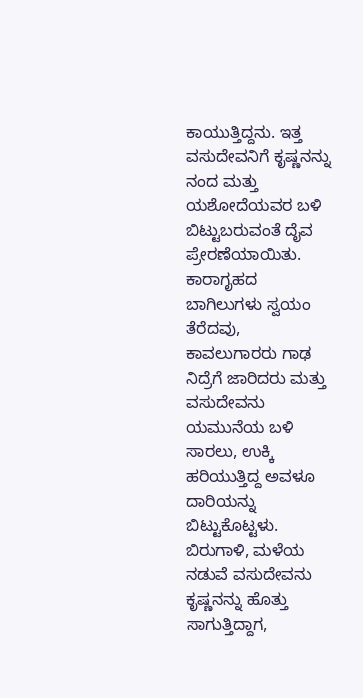ಕಾಯುತ್ತಿದ್ದನು. ಇತ್ತ ವಸುದೇವನಿಗೆ ಕೃಷ್ಣನನ್ನು ನಂದ ಮತ್ತು ಯಶೋದೆಯವರ ಬಳಿ ಬಿಟ್ಟುಬರುವಂತೆ ದೈವ ಪ್ರೇರಣೆಯಾಯಿತು. ಕಾರಾಗೃಹದ ಬಾಗಿಲುಗಳು ಸ್ವಯಂ ತೆರೆದವು, ಕಾವಲುಗಾರರು ಗಾಢ ನಿದ್ರೆಗೆ ಜಾರಿದರು ಮತ್ತು ವಸುದೇವನು ಯಮುನೆಯ ಬಳಿ ಸಾರಲು, ಉಕ್ಕಿ ಹರಿಯುತ್ತಿದ್ದ ಅವಳೂ ದಾರಿಯನ್ನು ಬಿಟ್ಟುಕೊಟ್ಟಳು. ಬಿರುಗಾಳಿ, ಮಳೆಯ ನಡುವೆ ವಸುದೇವನು ಕೃಷ್ಣನನ್ನು ಹೊತ್ತು ಸಾಗುತ್ತಿದ್ದಾಗ,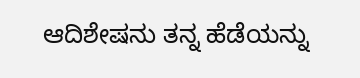ಆದಿಶೇಷನು ತನ್ನ ಹೆಡೆಯನ್ನು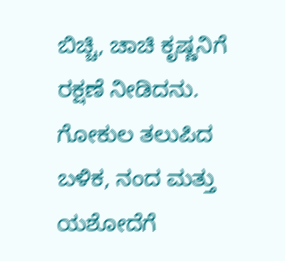ಬಿಚ್ಚಿ, ಚಾಚಿ ಕೃಷ್ಣನಿಗೆ ರಕ್ಷಣೆ ನೀಡಿದನು. ಗೋಕುಲ ತಲುಪಿದ ಬಳಿಕ, ನಂದ ಮತ್ತು ಯಶೋದೆಗೆ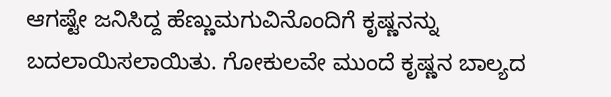ಆಗಷ್ಟೇ ಜನಿಸಿದ್ದ ಹೆಣ್ಣುಮಗುವಿನೊಂದಿಗೆ ಕೃಷ್ಣನನ್ನು ಬದಲಾಯಿಸಲಾಯಿತು. ಗೋಕುಲವೇ ಮುಂದೆ ಕೃಷ್ಣನ ಬಾಲ್ಯದ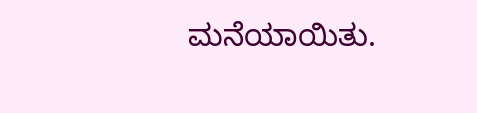ಮನೆಯಾಯಿತು.